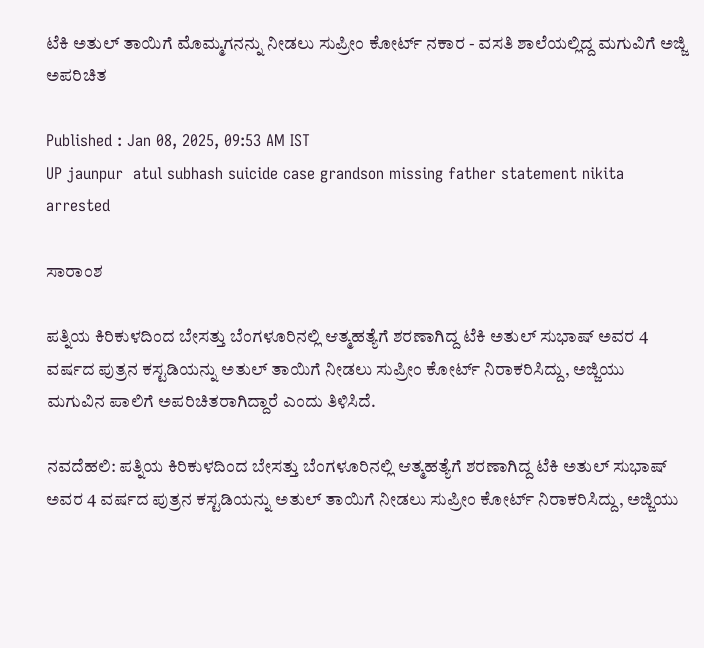ಟೆಕಿ ಅತುಲ್‌ ತಾಯಿಗೆ ಮೊಮ್ಮಗನನ್ನು ನೀಡಲು ಸುಪ್ರೀಂ ಕೋರ್ಟ್‌ ನಕಾರ - ವಸತಿ ಶಾಲೆಯಲ್ಲಿದ್ದ ಮಗುವಿಗೆ ಅಜ್ಜಿ ಅಪರಿಚಿತ

Published : Jan 08, 2025, 09:53 AM IST
UP jaunpur  atul subhash suicide case grandson missing father statement nikita arrested

ಸಾರಾಂಶ

ಪತ್ನಿಯ ಕಿರಿಕುಳದಿಂದ ಬೇಸತ್ತು ಬೆಂಗಳೂರಿನಲ್ಲಿ ಆತ್ಮಹತ್ಯೆಗೆ ಶರಣಾಗಿದ್ದ ಟೆಕಿ ಅತುಲ್‌ ಸುಭಾಷ್‌ ಅವರ 4 ವರ್ಷದ ಪುತ್ರನ ಕಸ್ಟಡಿಯನ್ನು ಅತುಲ್ ತಾಯಿಗೆ ನೀಡಲು ಸುಪ್ರೀಂ ಕೋರ್ಟ್‌ ನಿರಾಕರಿಸಿದ್ದು, ಅಜ್ಜಿಯು ಮಗುವಿನ ಪಾಲಿಗೆ ಅಪರಿಚಿತರಾಗಿದ್ದಾರೆ ಎಂದು ತಿಳಿಸಿದೆ.

ನವದೆಹಲಿ: ಪತ್ನಿಯ ಕಿರಿಕುಳದಿಂದ ಬೇಸತ್ತು ಬೆಂಗಳೂರಿನಲ್ಲಿ ಆತ್ಮಹತ್ಯೆಗೆ ಶರಣಾಗಿದ್ದ ಟೆಕಿ ಅತುಲ್‌ ಸುಭಾಷ್‌ ಅವರ 4 ವರ್ಷದ ಪುತ್ರನ ಕಸ್ಟಡಿಯನ್ನು ಅತುಲ್ ತಾಯಿಗೆ ನೀಡಲು ಸುಪ್ರೀಂ ಕೋರ್ಟ್‌ ನಿರಾಕರಿಸಿದ್ದು, ಅಜ್ಜಿಯು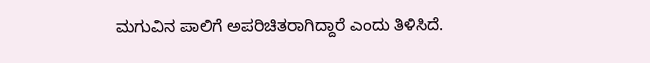ಮಗುವಿನ ಪಾಲಿಗೆ ಅಪರಿಚಿತರಾಗಿದ್ದಾರೆ ಎಂದು ತಿಳಿಸಿದೆ.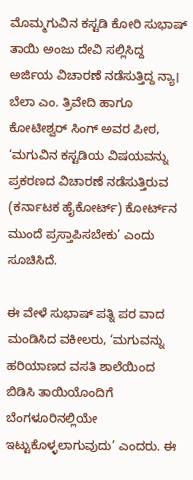ಮೊಮ್ಮಗುವಿನ ಕಸ್ಟಡಿ ಕೋರಿ ಸುಭಾಷ್‌ ತಾಯಿ ಅಂಜು ದೇವಿ ಸಲ್ಲಿಸಿದ್ದ ಅರ್ಜಿಯ ವಿಚಾರಣೆ ನಡೆಸುತ್ತಿದ್ದ ನ್ಯಾ। ಬೆಲಾ ಎಂ. ತ್ರಿವೇದಿ ಹಾಗೂ ಕೋಟೀಶ್ವರ್‌ ಸಿಂಗ್‌ ಅವರ ಪೀಠ, ‘ಮಗುವಿನ ಕಸ್ಟಡಿಯ ವಿಷಯವನ್ನು ಪ್ರಕರಣದ ವಿಚಾರಣೆ ನಡೆಸುತ್ತಿರುವ (ಕರ್ನಾಟಕ ಹೈಕೋರ್ಟ್‌) ಕೋರ್ಟ್‌ನ ಮುಂದೆ ಪ್ರಸ್ತಾಪಿಸಬೇಕು’ ಎಂದು ಸೂಚಿಸಿದೆ.

ಈ ವೇಳೆ ಸುಭಾಷ್‌ ಪತ್ನಿ ಪರ ವಾದ ಮಂಡಿಸಿದ ವಕೀಲರು, ‘ಮಗುವನ್ನು ಹರಿಯಾಣದ ವಸತಿ ಶಾಲೆಯಿಂದ ಬಿಡಿಸಿ ತಾಯಿಯೊಂದಿಗೆ ಬೆಂಗಳೂರಿನಲ್ಲಿಯೇ ಇಟ್ಟುಕೊಳ್ಳಲಾಗುವುದು’ ಎಂದರು. ಈ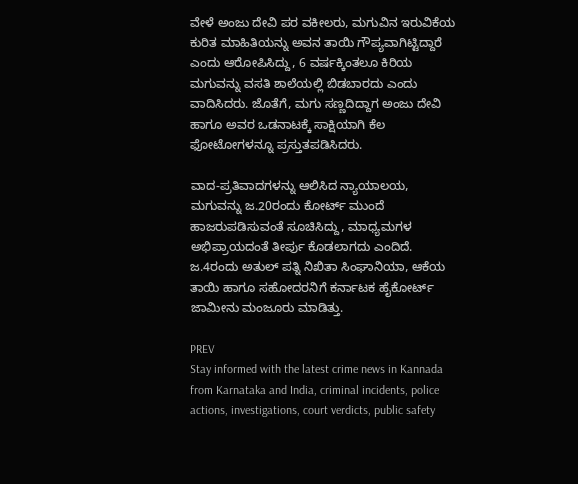ವೇಳೆ ಅಂಜು ದೇವಿ ಪರ ವಕೀಲರು, ಮಗುವಿನ ಇರುವಿಕೆಯ ಕುರಿತ ಮಾಹಿತಿಯನ್ನು ಅವನ ತಾಯಿ ಗೌಪ್ಯವಾಗಿಟ್ಟಿದ್ದಾರೆ ಎಂದು ಆರೋಪಿಸಿದ್ದು, 6 ವರ್ಷಕ್ಕಿಂತಲೂ ಕಿರಿಯ ಮಗುವನ್ನು ವಸತಿ ಶಾಲೆಯಲ್ಲಿ ಬಿಡಬಾರದು ಎಂದು ವಾದಿಸಿದರು. ಜೊತೆಗೆ, ಮಗು ಸಣ್ಣದಿದ್ದಾಗ ಅಂಜು ದೇವಿ ಹಾಗೂ ಅವರ ಒಡನಾಟಕ್ಕೆ ಸಾಕ್ಷಿಯಾಗಿ ಕೆಲ ಫೋಟೋಗಳನ್ನೂ ಪ್ರಸ್ತುತಪಡಿಸಿದರು.

ವಾದ-ಪ್ರತಿವಾದಗಳನ್ನು ಆಲಿಸಿದ ನ್ಯಾಯಾಲಯ, ಮಗುವನ್ನು ಜ.20ರಂದು ಕೋರ್ಟ್‌ ಮುಂದೆ ಹಾಜರುಪಡಿಸುವಂತೆ ಸೂಚಿಸಿದ್ದು, ಮಾಧ್ಯಮಗಳ ಅಭಿಪ್ರಾಯದಂತೆ ತೀರ್ಪು ಕೊಡಲಾಗದು ಎಂದಿದೆ. ಜ.4ರಂದು ಅತುಲ್‌ ಪತ್ನಿ ನಿಖಿತಾ ಸಿಂಘಾನಿಯಾ, ಆಕೆಯ ತಾಯಿ ಹಾಗೂ ಸಹೋದರನಿಗೆ ಕರ್ನಾಟಕ ಹೈಕೋರ್ಟ್‌ ಜಾಮೀನು ಮಂಜೂರು ಮಾಡಿತ್ತು.

PREV
Stay informed with the latest crime news in Kannada from Karnataka and India, criminal incidents, police actions, investigations, court verdicts, public safety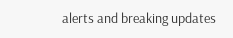alerts and breaking updates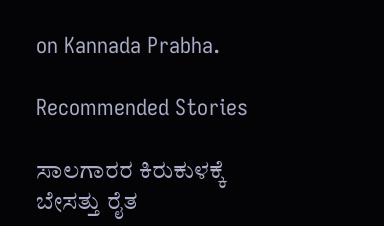on Kannada Prabha.

Recommended Stories

ಸಾಲಗಾರರ ಕಿರುಕುಳಕ್ಕೆ ಬೇಸತ್ತು ರೈತ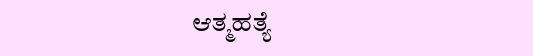ಆತ್ಮಹತ್ಯೆ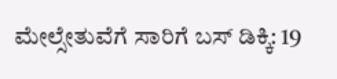ಮೇಲ್ಸೇತುವೆಗೆ ಸಾರಿಗೆ ಬಸ್‌ ಡಿಕ್ಕಿ: 19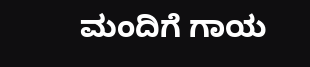ಮಂದಿಗೆ ಗಾಯ